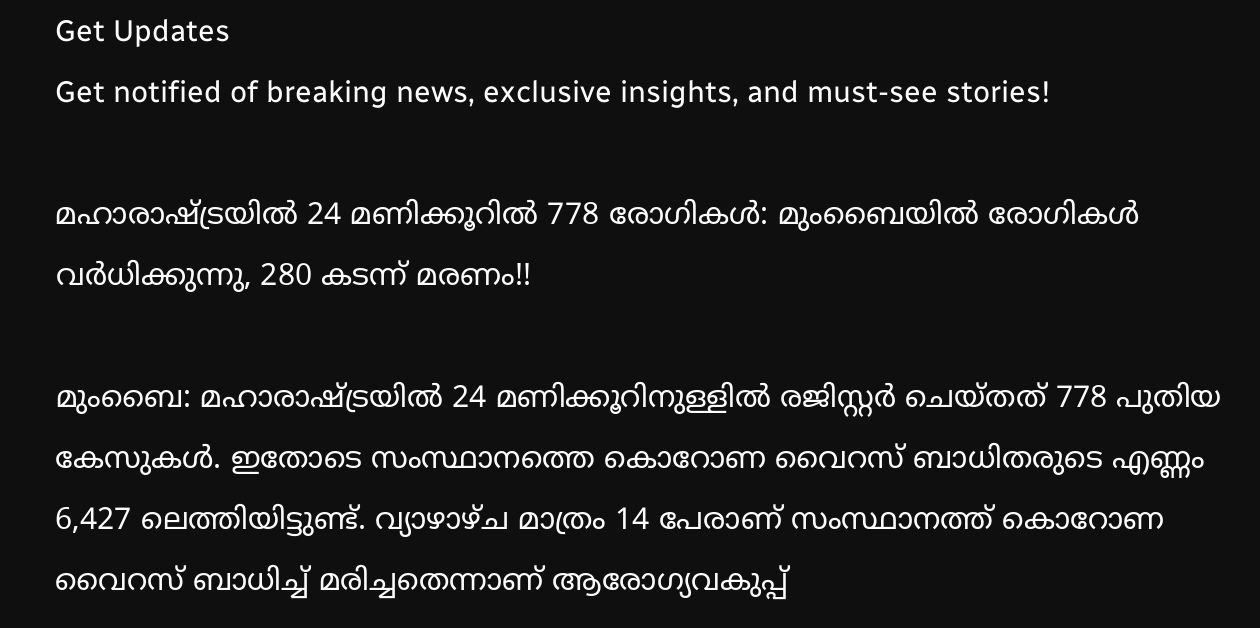Get Updates
Get notified of breaking news, exclusive insights, and must-see stories!

മഹാരാഷ്ട്രയിൽ 24 മണിക്കൂറിൽ 778 രോഗികൾ: മുംബൈയിൽ രോഗികൾ വർധിക്കുന്നു, 280 കടന്ന് മരണം!!

മുംബൈ: മഹാരാഷ്ട്രയിൽ 24 മണിക്കൂറിനുള്ളിൽ രജിസ്റ്റർ ചെയ്തത് 778 പുതിയ കേസുകൾ. ഇതോടെ സംസ്ഥാനത്തെ കൊറോണ വൈറസ് ബാധിതരുടെ എണ്ണം 6,427 ലെത്തിയിട്ടുണ്ട്. വ്യാഴാഴ്ച മാത്രം 14 പേരാണ് സംസ്ഥാനത്ത് കൊറോണ വൈറസ് ബാധിച്ച് മരിച്ചതെന്നാണ് ആരോഗ്യവകുപ്പ്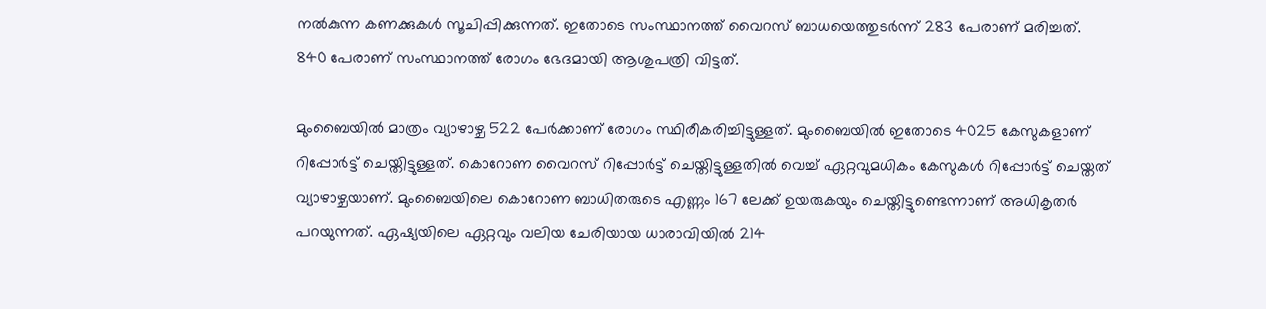നൽകുന്ന കണക്കുകൾ സൂചിപ്പിക്കുന്നത്. ഇതോടെ സംസ്ഥാനത്ത് വൈറസ് ബാധയെത്തുടർന്ന് 283 പേരാണ് മരിച്ചത്. 840 പേരാണ് സംസ്ഥാനത്ത് രോഗം ഭേദമായി ആശുപത്രി വിട്ടത്.

മുംബൈയിൽ മാത്രം വ്യാഴാഴ്ച 522 പേർക്കാണ് രോഗം സ്ഥിരീകരിച്ചിട്ടുള്ളത്. മുംബൈയിൽ ഇതോടെ 4025 കേസുകളാണ് റിപ്പോർട്ട് ചെയ്തിട്ടുള്ളത്. കൊറോണ വൈറസ് റിപ്പോർട്ട് ചെയ്തിട്ടുള്ളതിൽ വെച്ച് ഏറ്റവുമധികം കേസുകൾ റിപ്പോർട്ട് ചെയ്തത് വ്യാഴാഴ്ചയാണ്. മുംബൈയിലെ കൊറോണ ബാധിതരുടെ എണ്ണം 167 ലേക്ക് ഉയരുകയും ചെയ്തിട്ടുണ്ടെന്നാണ് അധികൃതർ പറയുന്നത്. ഏഷ്യയിലെ ഏറ്റവും വലിയ ചേരിയായ ധാരാവിയിൽ 214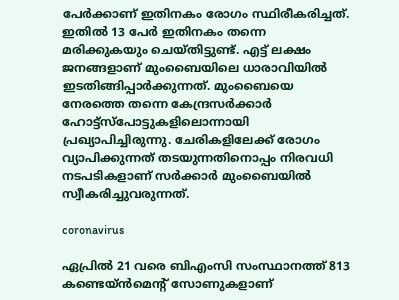പേർക്കാണ് ഇതിനകം രോഗം സ്ഥിരീകരിച്ചത്. ഇതിൽ 13 പേർ ഇതിനകം തന്നെ മരിക്കുകയും ചെയ്തിട്ടുണ്ട്. എട്ട് ലക്ഷം ജനങ്ങളാണ് മുംബൈയിലെ ധാരാവിയിൽ ഇടതിങ്ങിപ്പാർക്കുന്നത്. മുംബൈയെ നേരത്തെ തന്നെ കേന്ദ്രസർക്കാർ ഹോട്ട്സ്പോട്ടുകളിലൊന്നായി പ്രഖ്യാപിച്ചിരുന്നു. ചേരികളിലേക്ക് രോഗം വ്യാപിക്കുന്നത് തടയുന്നതിനൊപ്പം നിരവധി നടപടികളാണ് സർക്കാർ മുംബൈയിൽ സ്വീകരിച്ചുവരുന്നത്.

coronavirus

ഏപ്രിൽ 21 വരെ ബിഎംസി സംസ്ഥാനത്ത് 813 കണ്ടെയ്ൻമെന്റ് സോണുകളാണ്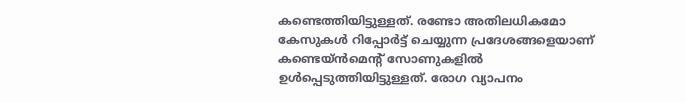കണ്ടെത്തിയിട്ടുള്ളത്. രണ്ടോ അതിലധികമോ കേസുകൾ റിപ്പോർട്ട് ചെയ്യുന്ന പ്രദേശങ്ങളെയാണ് കണ്ടെയ്ൻമെന്റ് സോണുകളിൽ ഉൾപ്പെടുത്തിയിട്ടുള്ളത്. രോഗ വ്യാപനം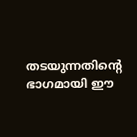തടയുന്നതിന്റെ ഭാഗമായി ഈ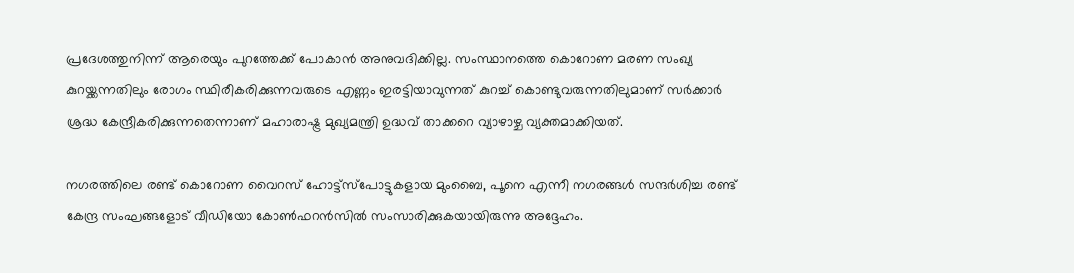പ്രദേശത്തുനിന്ന് ആരെയും പുറത്തേക്ക് പോകാൻ അനുവദിക്കില്ല. സംസ്ഥാനത്തെ കൊറോണ മരണ സംഖ്യ കുറയ്ക്കന്നതിലും രോഗം സ്ഥിരീകരിക്കുന്നവരുടെ എണ്ണം ഇരട്ടിയാവുന്നത് കുറച്ച് കൊണ്ടുവരുന്നതിലുമാണ് സർക്കാർ ശ്രദ്ധ കേന്ദ്രീകരിക്കുന്നതെന്നാണ് മഹാരാഷ്ട്ര മുഖ്യമന്ത്രി ഉദ്ധവ് താക്കറെ വ്യാഴാഴ്ച വ്യക്തമാക്കിയത്.

നഗരത്തിലെ രണ്ട് കൊറോണ വൈറസ് ഹോട്ട്സ്പോട്ടുകളായ മുംബൈ, പൂനെ എന്നീ നഗരങ്ങൾ സന്ദർശിച്ച രണ്ട് കേന്ദ്ര സംഘങ്ങളോട് വീഡിയോ കോൺഫറൻസിൽ സംസാരിക്കുകയായിരുന്നു അദ്ദേഹം.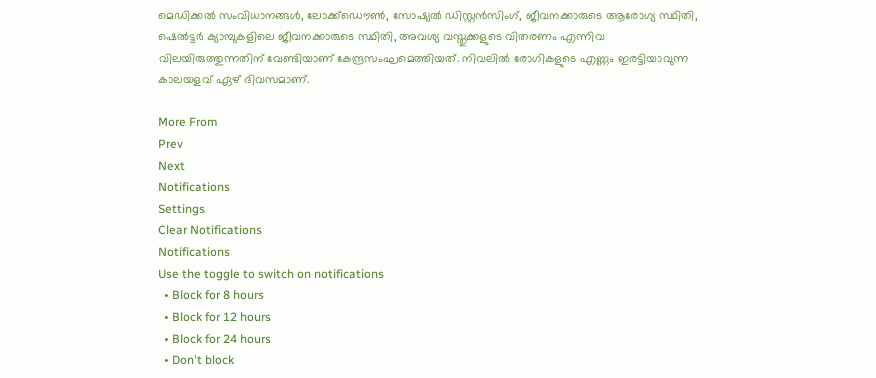മെഡിക്കൽ സംവിധാനങ്ങൾ, ലോക്ക്ഡൌൺ, സോഷ്യൽ ഡിസ്റ്റൻസിംഗ്, ജീവനക്കാരുടെ ആരോഗ്യ സ്ഥിതി, ഷെൽട്ടർ ക്യാമ്പുകളിലെ ജീവനക്കാരുടെ സ്ഥിതി, അവശ്യ വസ്തുക്കളുടെ വിതരണം എന്നിവ വിലയിരുത്തുന്നതിന് വേണ്ടിയാണ് കേന്ദ്രസംഘമെത്തിയത്. നിവലിൽ രോഗികളുടെ എണ്ണം ഇരട്ടിയാവുന്ന കാലയളവ് ഏഴ് ദിവസമാണ്.

More From
Prev
Next
Notifications
Settings
Clear Notifications
Notifications
Use the toggle to switch on notifications
  • Block for 8 hours
  • Block for 12 hours
  • Block for 24 hours
  • Don't block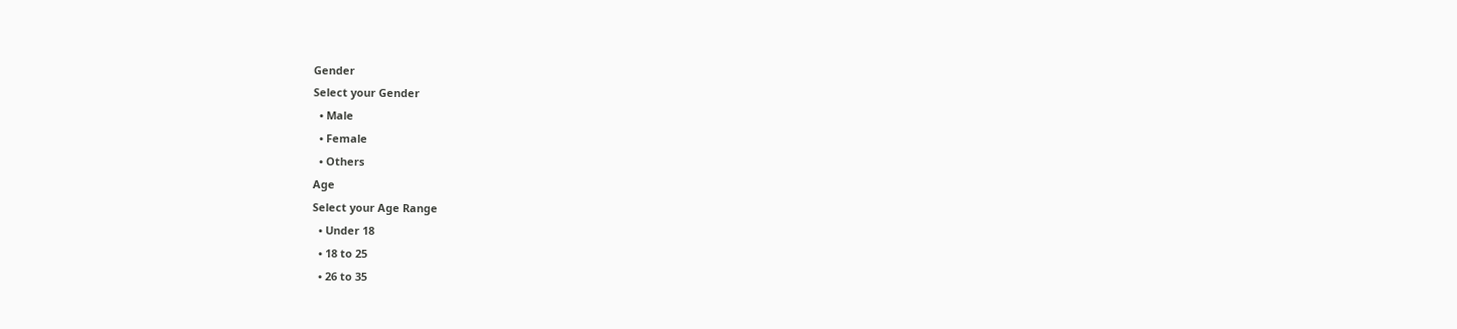Gender
Select your Gender
  • Male
  • Female
  • Others
Age
Select your Age Range
  • Under 18
  • 18 to 25
  • 26 to 35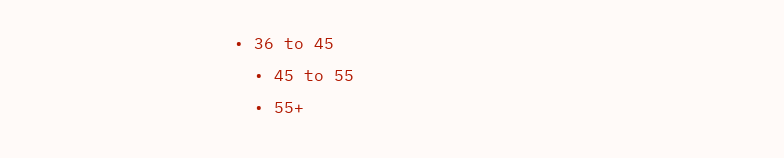• 36 to 45
  • 45 to 55
  • 55+